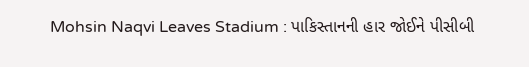Mohsin Naqvi Leaves Stadium : પાકિસ્તાનની હાર જોઈને પીસીબી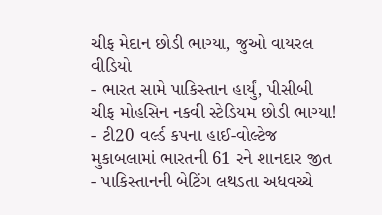ચીફ મેદાન છોડી ભાગ્યા, જુઓ વાયરલ વીડિયો
- ભારત સામે પાકિસ્તાન હાર્યું, પીસીબી ચીફ મોહસિન નકવી સ્ટેડિયમ છોડી ભાગ્યા!
- ટી20 વર્લ્ડ કપના હાઈ-વોલ્ટેજ મુકાબલામાં ભારતની 61 રને શાનદાર જીત
- પાકિસ્તાનની બેટિંગ લથડતા અધવચ્ચે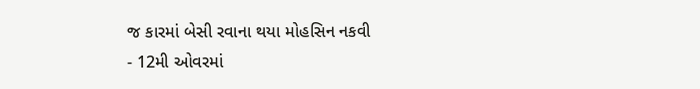જ કારમાં બેસી રવાના થયા મોહસિન નકવી
- 12મી ઓવરમાં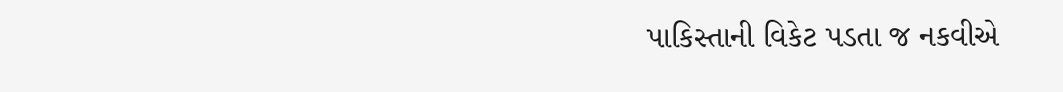પાકિસ્તાની વિકેટ પડતા જ નકવીએ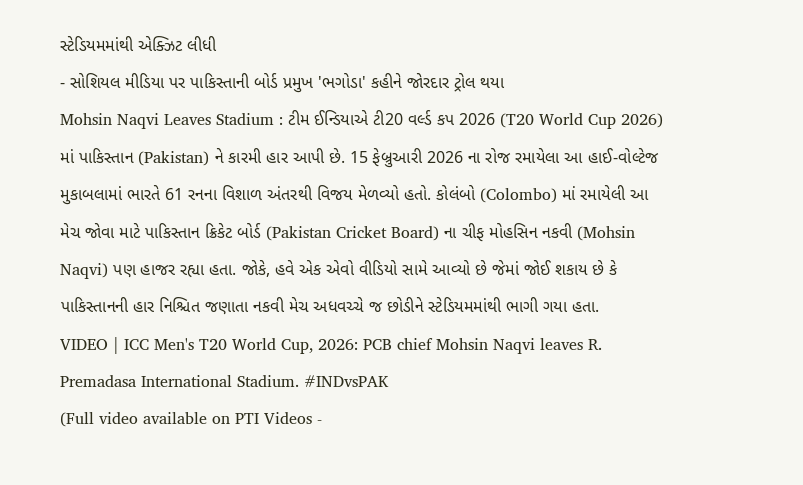સ્ટેડિયમમાંથી એક્ઝિટ લીધી
- સોશિયલ મીડિયા પર પાકિસ્તાની બોર્ડ પ્રમુખ 'ભગોડા' કહીને જોરદાર ટ્રોલ થયા
Mohsin Naqvi Leaves Stadium : ટીમ ઈન્ડિયાએ ટી20 વર્લ્ડ કપ 2026 (T20 World Cup 2026) માં પાકિસ્તાન (Pakistan) ને કારમી હાર આપી છે. 15 ફેબ્રુઆરી 2026 ના રોજ રમાયેલા આ હાઈ-વોલ્ટેજ મુકાબલામાં ભારતે 61 રનના વિશાળ અંતરથી વિજય મેળવ્યો હતો. કોલંબો (Colombo) માં રમાયેલી આ મેચ જોવા માટે પાકિસ્તાન ક્રિકેટ બોર્ડ (Pakistan Cricket Board) ના ચીફ મોહસિન નકવી (Mohsin Naqvi) પણ હાજર રહ્યા હતા. જોકે, હવે એક એવો વીડિયો સામે આવ્યો છે જેમાં જોઈ શકાય છે કે પાકિસ્તાનની હાર નિશ્ચિત જણાતા નકવી મેચ અધવચ્ચે જ છોડીને સ્ટેડિયમમાંથી ભાગી ગયા હતા.
VIDEO | ICC Men's T20 World Cup, 2026: PCB chief Mohsin Naqvi leaves R. Premadasa International Stadium. #INDvsPAK
(Full video available on PTI Videos -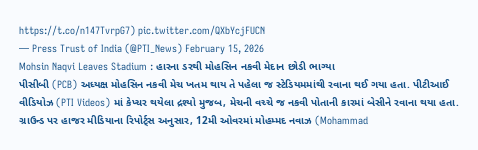https://t.co/n147TvrpG7) pic.twitter.com/QXbYcjFUCN
— Press Trust of India (@PTI_News) February 15, 2026
Mohsin Naqvi Leaves Stadium : હારના ડરથી મોહસિન નકવી મેદાન છોડી ભાગ્યા
પીસીબી (PCB) અધ્યક્ષ મોહસિન નકવી મેચ ખતમ થાય તે પહેલા જ સ્ટેડિયમમાંથી રવાના થઈ ગયા હતા. પીટીઆઈ વીડિયોઝ (PTI Videos) માં કેપ્ચર થયેલા દ્રશ્યો મુજબ, મેચની વચ્ચે જ નકવી પોતાની કારમાં બેસીને રવાના થયા હતા. ગ્રાઉન્ડ પર હાજર મીડિયાના રિપોર્ટ્સ અનુસાર, 12મી ઓવરમાં મોહમ્મદ નવાઝ (Mohammad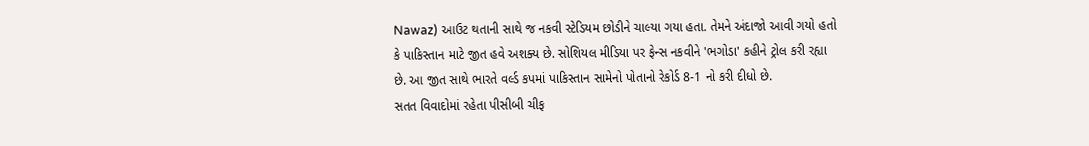Nawaz) આઉટ થતાની સાથે જ નકવી સ્ટેડિયમ છોડીને ચાલ્યા ગયા હતા. તેમને અંદાજો આવી ગયો હતો કે પાકિસ્તાન માટે જીત હવે અશક્ય છે. સોશિયલ મીડિયા પર ફેન્સ નકવીને 'ભગોડા' કહીને ટ્રોલ કરી રહ્યા છે. આ જીત સાથે ભારતે વર્લ્ડ કપમાં પાકિસ્તાન સામેનો પોતાનો રેકોર્ડ 8-1 નો કરી દીધો છે.
સતત વિવાદોમાં રહેતા પીસીબી ચીફ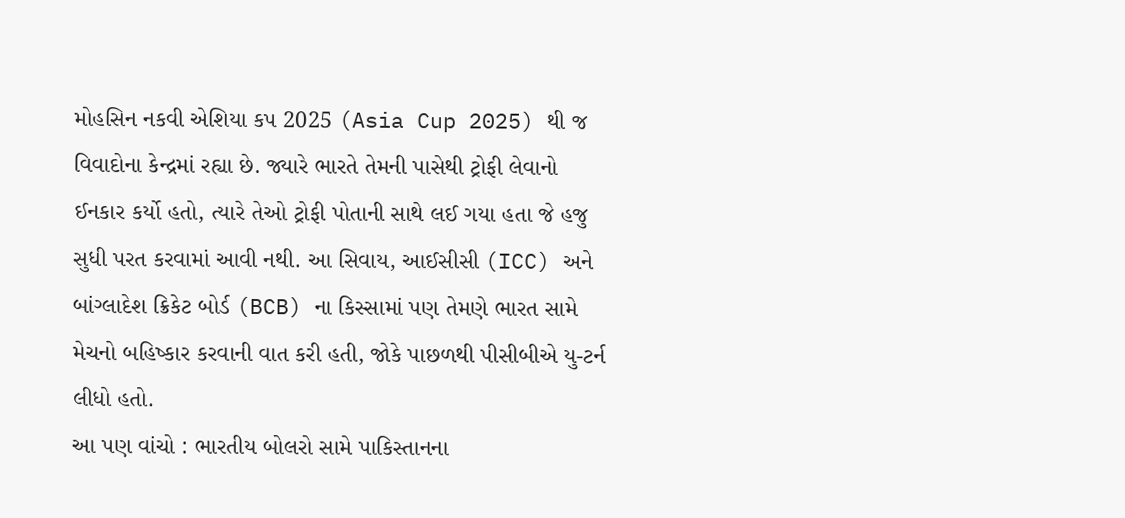મોહસિન નકવી એશિયા કપ 2025 (Asia Cup 2025) થી જ વિવાદોના કેન્દ્રમાં રહ્યા છે. જ્યારે ભારતે તેમની પાસેથી ટ્રોફી લેવાનો ઈનકાર કર્યો હતો, ત્યારે તેઓ ટ્રોફી પોતાની સાથે લઈ ગયા હતા જે હજુ સુધી પરત કરવામાં આવી નથી. આ સિવાય, આઈસીસી (ICC) અને બાંગ્લાદેશ ક્રિકેટ બોર્ડ (BCB) ના કિસ્સામાં પણ તેમણે ભારત સામે મેચનો બહિષ્કાર કરવાની વાત કરી હતી, જોકે પાછળથી પીસીબીએ યુ-ટર્ન લીધો હતો.
આ પણ વાંચો : ભારતીય બોલરો સામે પાકિસ્તાનના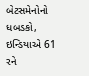બેટસમેનોનો ધબડકો, ઇન્ડિયાએ 61 રને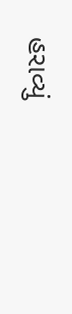હરાવ્યું